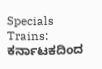Specials Trains: ಕರ್ನಾಟಕದಿಂದ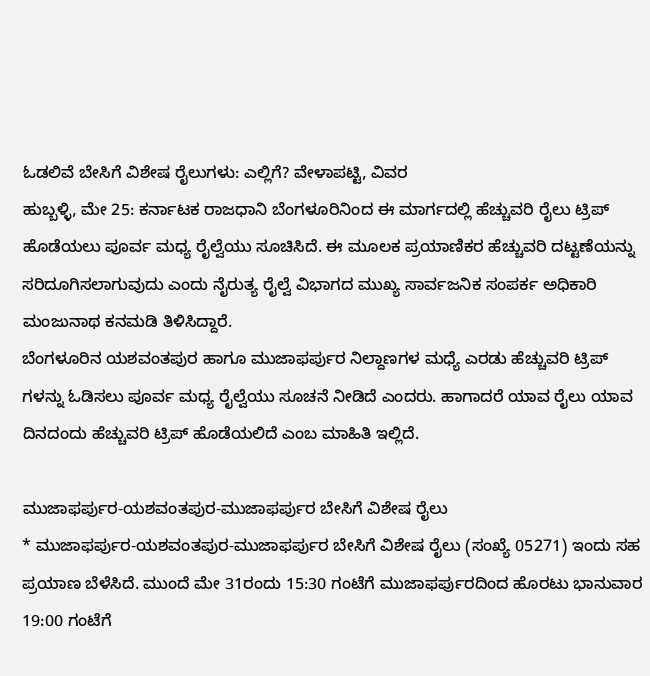ಓಡಲಿವೆ ಬೇಸಿಗೆ ವಿಶೇಷ ರೈಲುಗಳು: ಎಲ್ಲಿಗೆ? ವೇಳಾಪಟ್ಟಿ, ವಿವರ
ಹುಬ್ಬಳ್ಳಿ, ಮೇ 25: ಕರ್ನಾಟಕ ರಾಜಧಾನಿ ಬೆಂಗಳೂರಿನಿಂದ ಈ ಮಾರ್ಗದಲ್ಲಿ ಹೆಚ್ಚುವರಿ ರೈಲು ಟ್ರಿಪ್ ಹೊಡೆಯಲು ಪೂರ್ವ ಮಧ್ಯ ರೈಲ್ವೆಯು ಸೂಚಿಸಿದೆ. ಈ ಮೂಲಕ ಪ್ರಯಾಣಿಕರ ಹೆಚ್ಚುವರಿ ದಟ್ಟಣೆಯನ್ನು ಸರಿದೂಗಿಸಲಾಗುವುದು ಎಂದು ನೈರುತ್ಯ ರೈಲ್ವೆ ವಿಭಾಗದ ಮುಖ್ಯ ಸಾರ್ವಜನಿಕ ಸಂಪರ್ಕ ಅಧಿಕಾರಿ ಮಂಜುನಾಥ ಕನಮಡಿ ತಿಳಿಸಿದ್ದಾರೆ.
ಬೆಂಗಳೂರಿನ ಯಶವಂತಪುರ ಹಾಗೂ ಮುಜಾಫರ್ಪುರ ನಿಲ್ದಾಣಗಳ ಮಧ್ಯೆ ಎರಡು ಹೆಚ್ಚುವರಿ ಟ್ರಿಪ್ ಗಳನ್ನು ಓಡಿಸಲು ಪೂರ್ವ ಮಧ್ಯ ರೈಲ್ವೆಯು ಸೂಚನೆ ನೀಡಿದೆ ಎಂದರು. ಹಾಗಾದರೆ ಯಾವ ರೈಲು ಯಾವ ದಿನದಂದು ಹೆಚ್ಚುವರಿ ಟ್ರಿಪ್ ಹೊಡೆಯಲಿದೆ ಎಂಬ ಮಾಹಿತಿ ಇಲ್ಲಿದೆ.

ಮುಜಾಫರ್ಪುರ-ಯಶವಂತಪುರ-ಮುಜಾಫರ್ಪುರ ಬೇಸಿಗೆ ವಿಶೇಷ ರೈಲು
* ಮುಜಾಫರ್ಪುರ-ಯಶವಂತಪುರ-ಮುಜಾಫರ್ಪುರ ಬೇಸಿಗೆ ವಿಶೇಷ ರೈಲು (ಸಂಖ್ಯೆ 05271) ಇಂದು ಸಹ ಪ್ರಯಾಣ ಬೆಳೆಸಿದೆ. ಮುಂದೆ ಮೇ 31ರಂದು 15:30 ಗಂಟೆಗೆ ಮುಜಾಫರ್ಪುರದಿಂದ ಹೊರಟು ಭಾನುವಾರ 19:00 ಗಂಟೆಗೆ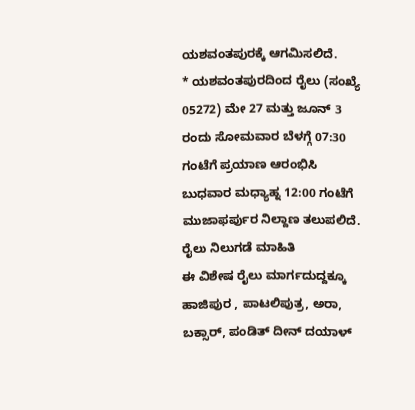ಯಶವಂತಪುರಕ್ಕೆ ಆಗಮಿಸಲಿದೆ.
* ಯಶವಂತಪುರದಿಂದ ರೈಲು (ಸಂಖ್ಯೆ 05272) ಮೇ 27 ಮತ್ತು ಜೂನ್ 3 ರಂದು ಸೋಮವಾರ ಬೆಳಗ್ಗೆ 07:30 ಗಂಟೆಗೆ ಪ್ರಯಾಣ ಆರಂಭಿಸಿ ಬುಧವಾರ ಮಧ್ಯಾಹ್ನ 12:00 ಗಂಟೆಗೆ ಮುಜಾಫರ್ಪುರ ನಿಲ್ದಾಣ ತಲುಪಲಿದೆ.
ರೈಲು ನಿಲುಗಡೆ ಮಾಹಿತಿ
ಈ ವಿಶೇಷ ರೈಲು ಮಾರ್ಗದುದ್ದಕ್ಕೂ ಹಾಜಿಪುರ , ಪಾಟಲಿಪುತ್ರ, ಅರಾ, ಬಕ್ಸಾರ್, ಪಂಡಿತ್ ದೀನ್ ದಯಾಳ್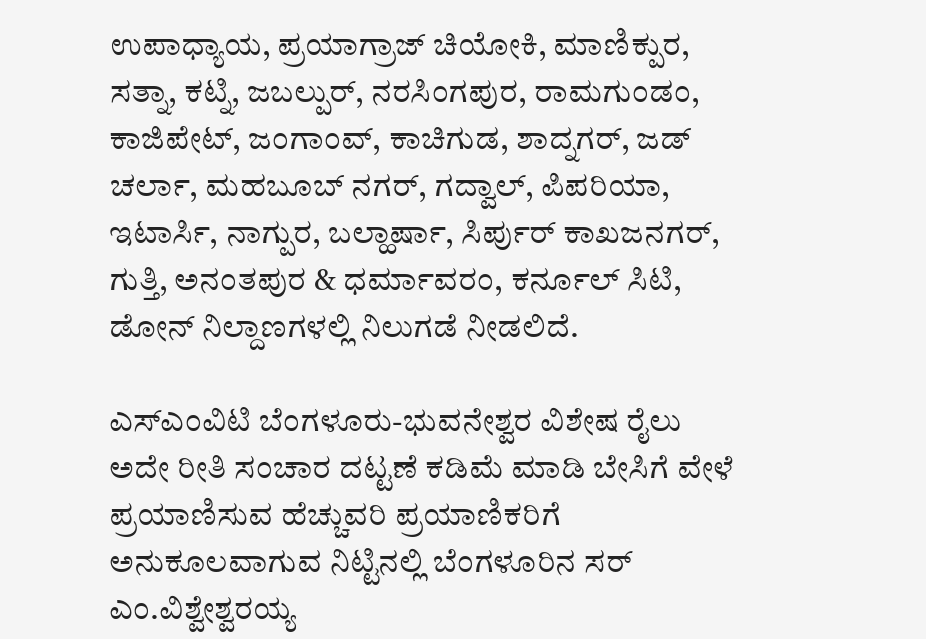ಉಪಾಧ್ಯಾಯ, ಪ್ರಯಾಗ್ರಾಜ್ ಚಿಯೋಕಿ, ಮಾಣಿಕ್ಪುರ, ಸತ್ನಾ, ಕಟ್ನಿ, ಜಬಲ್ಪುರ್, ನರಸಿಂಗಪುರ, ರಾಮಗುಂಡಂ, ಕಾಜಿಪೇಟ್, ಜಂಗಾಂವ್, ಕಾಚಿಗುಡ, ಶಾದ್ನಗರ್, ಜಡ್ ಚರ್ಲಾ, ಮಹಬೂಬ್ ನಗರ್, ಗದ್ವಾಲ್, ಪಿಪರಿಯಾ, ಇಟಾರ್ಸಿ, ನಾಗ್ಪುರ, ಬಲ್ಹಾರ್ಷಾ, ಸಿರ್ಪುರ್ ಕಾಖಜನಗರ್, ಗುತ್ತಿ, ಅನಂತಪುರ & ಧರ್ಮಾವರಂ, ಕರ್ನೂಲ್ ಸಿಟಿ, ಡೋನ್ ನಿಲ್ದಾಣಗಳಲ್ಲಿ ನಿಲುಗಡೆ ನೀಡಲಿದೆ.

ಎಸ್ಎಂವಿಟಿ ಬೆಂಗಳೂರು-ಭುವನೇಶ್ವರ ವಿಶೇಷ ರೈಲು
ಅದೇ ರೀತಿ ಸಂಚಾರ ದಟ್ಟಣೆ ಕಡಿಮೆ ಮಾಡಿ ಬೇಸಿಗೆ ವೇಳೆ ಪ್ರಯಾಣಿಸುವ ಹೆಚ್ಚುವರಿ ಪ್ರಯಾಣಿಕರಿಗೆ ಅನುಕೂಲವಾಗುವ ನಿಟ್ಟಿನಲ್ಲಿ ಬೆಂಗಳೂರಿನ ಸರ್ ಎಂ.ವಿಶ್ವೇಶ್ವರಯ್ಯ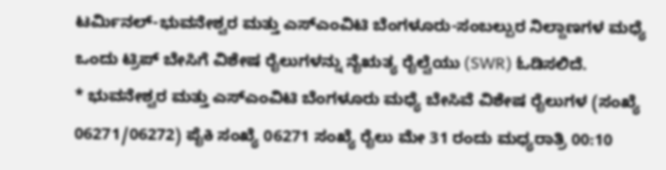ಟರ್ಮಿನಲ್-ಭುವನೇಶ್ವರ ಮತ್ತು ಎಸ್ಎಂವಿಟಿ ಬೆಂಗಳೂರು-ಸಂಬಲ್ಪುರ ನಿಲ್ದಾಣಗಳ ಮಧ್ಯೆ ಒಂದು ಟ್ರಿಪ್ ಬೇಸಿಗೆ ವಿಶೇಷ ರೈಲುಗಳನ್ನು ನೈಋತ್ಯ ರೈಲ್ವೆಯು (SWR) ಓಡಿಸಲಿದೆ.
* ಭುವನೇಶ್ವರ ಮತ್ತು ಎಸ್ಎಂವಿಟಿ ಬೆಂಗಳೂರು ಮಧ್ಯೆ ಬೇಸಿವೆ ವಿಶೇಷ ರೈಲುಗಳ (ಸಂಖ್ಯೆ 06271/06272) ಪೈಕಿ ಸಂಖ್ಯೆ 06271 ಸಂಖ್ಯೆ ರೈಲು ಮೇ 31 ರಂದು ಮಧ್ಯರಾತ್ರಿ 00:10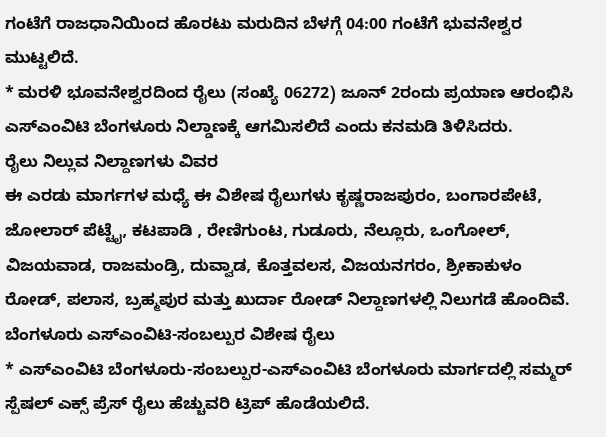ಗಂಟೆಗೆ ರಾಜಧಾನಿಯಿಂದ ಹೊರಟು ಮರುದಿನ ಬೆಳಗ್ಗೆ 04:00 ಗಂಟೆಗೆ ಭುವನೇಶ್ವರ ಮುಟ್ಟಲಿದೆ.
* ಮರಳಿ ಭೂವನೇಶ್ವರದಿಂದ ರೈಲು (ಸಂಖ್ಯೆ 06272) ಜೂನ್ 2ರಂದು ಪ್ರಯಾಣ ಆರಂಭಿಸಿ ಎಸ್ಎಂವಿಟಿ ಬೆಂಗಳೂರು ನಿಲ್ಡಾಣಕ್ಕೆ ಆಗಮಿಸಲಿದೆ ಎಂದು ಕನಮಡಿ ತಿಳಿಸಿದರು.
ರೈಲು ನಿಲ್ಲುವ ನಿಲ್ದಾಣಗಳು ವಿವರ
ಈ ಎರಡು ಮಾರ್ಗಗಳ ಮಧ್ಯೆ ಈ ವಿಶೇಷ ರೈಲುಗಳು ಕೃಷ್ಣರಾಜಪುರಂ, ಬಂಗಾರಪೇಟೆ, ಜೋಲಾರ್ ಪೆಟ್ಟೈ, ಕಟಪಾಡಿ , ರೇಣಿಗುಂಟ, ಗುಡೂರು, ನೆಲ್ಲೂರು, ಒಂಗೋಲ್, ವಿಜಯವಾಡ, ರಾಜಮಂಡ್ರಿ, ದುವ್ವಾಡ, ಕೊತ್ತವಲಸ, ವಿಜಯನಗರಂ, ಶ್ರೀಕಾಕುಳಂ ರೋಡ್, ಪಲಾಸ, ಬ್ರಹ್ಮಪುರ ಮತ್ತು ಖುರ್ದಾ ರೋಡ್ ನಿಲ್ದಾಣಗಳಲ್ಲಿ ನಿಲುಗಡೆ ಹೊಂದಿವೆ.
ಬೆಂಗಳೂರು ಎಸ್ಎಂವಿಟಿ-ಸಂಬಲ್ಪುರ ವಿಶೇಷ ರೈಲು
* ಎಸ್ಎಂವಿಟಿ ಬೆಂಗಳೂರು-ಸಂಬಲ್ಪುರ-ಎಸ್ಎಂವಿಟಿ ಬೆಂಗಳೂರು ಮಾರ್ಗದಲ್ಲಿ ಸಮ್ಮರ್ ಸ್ಪೆಷಲ್ ಎಕ್ಸ್ ಪ್ರೆಸ್ ರೈಲು ಹೆಚ್ಚುವರಿ ಟ್ರಿಪ್ ಹೊಡೆಯಲಿದೆ.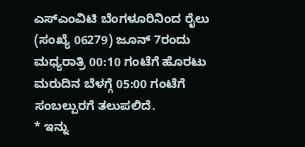ಎಸ್ಎಂವಿಟಿ ಬೆಂಗಳೂರಿನಿಂದ ರೈಲು (ಸಂಖ್ಯೆ 06279) ಜೂನ್ 7ರಂದು ಮಧ್ಯರಾತ್ರಿ 00:10 ಗಂಟೆಗೆ ಹೊರಟು ಮರುದಿನ ಬೆಳಗ್ಗೆ 05:00 ಗಂಟೆಗೆ ಸಂಬಲ್ಪುರಗೆ ತಲುಪಲಿದೆ.
* ಇನ್ನು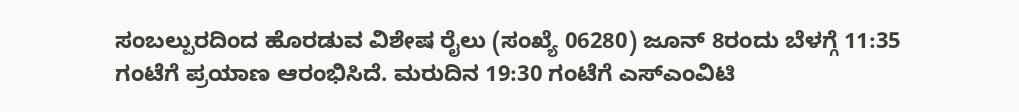ಸಂಬಲ್ಪುರದಿಂದ ಹೊರಡುವ ವಿಶೇಷ ರೈಲು (ಸಂಖ್ಯೆ 06280) ಜೂನ್ 8ರಂದು ಬೆಳಗ್ಗೆ 11:35 ಗಂಟೆಗೆ ಪ್ರಯಾಣ ಆರಂಭಿಸಿದೆ. ಮರುದಿನ 19:30 ಗಂಟೆಗೆ ಎಸ್ಎಂವಿಟಿ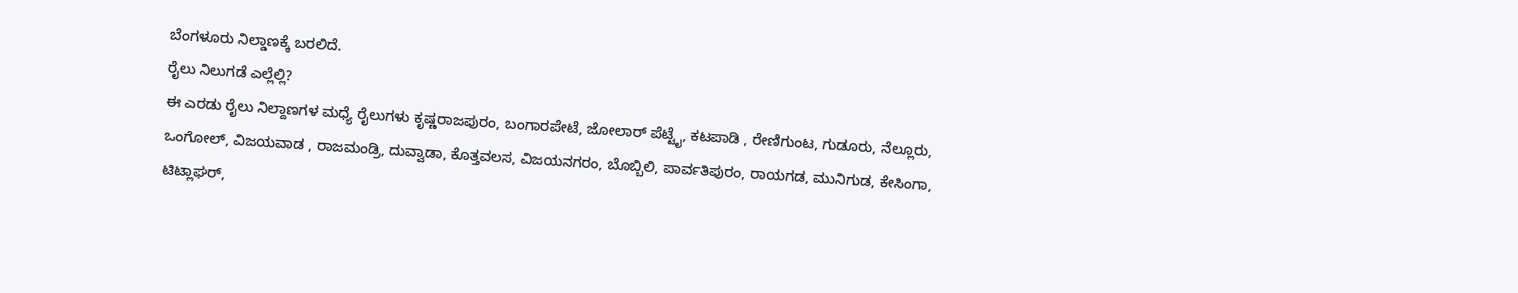ಬೆಂಗಳೂರು ನಿಲ್ಡಾಣಕ್ಕೆ ಬರಲಿದೆ.
ರೈಲು ನಿಲುಗಡೆ ಎಲ್ಲೆಲ್ಲಿ?
ಈ ಎರಡು ರೈಲು ನಿಲ್ದಾಣಗಳ ಮಧ್ಯೆ ರೈಲುಗಳು ಕೃಷ್ಣರಾಜಪುರಂ, ಬಂಗಾರಪೇಟೆ, ಜೋಲಾರ್ ಪೆಟ್ಟೈ, ಕಟಪಾಡಿ , ರೇಣಿಗುಂಟ, ಗುಡೂರು, ನೆಲ್ಲೂರು, ಒಂಗೋಲ್, ವಿಜಯವಾಡ , ರಾಜಮಂಡ್ರಿ, ದುವ್ವಾಡಾ, ಕೊತ್ತವಲಸ, ವಿಜಯನಗರಂ, ಬೊಬ್ಬಿಲಿ, ಪಾರ್ವತಿಪುರಂ, ರಾಯಗಡ, ಮುನಿಗುಡ, ಕೇಸಿಂಗಾ, ಟಿಟ್ಲಾಘರ್,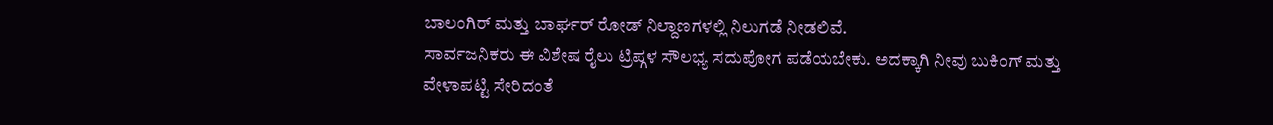ಬಾಲಂಗಿರ್ ಮತ್ತು ಬಾರ್ಘರ್ ರೋಡ್ ನಿಲ್ದಾಣಗಳಲ್ಲಿ ನಿಲುಗಡೆ ನೀಡಲಿವೆ.
ಸಾರ್ವಜನಿಕರು ಈ ವಿಶೇಷ ರೈಲು ಟ್ರಿಪ್ಗಳ ಸೌಲಭ್ಯ ಸದುಪೋಗ ಪಡೆಯಬೇಕು. ಅದಕ್ಕಾಗಿ ನೀವು ಬುಕಿಂಗ್ ಮತ್ತು ವೇಳಾಪಟ್ಟಿ ಸೇರಿದಂತೆ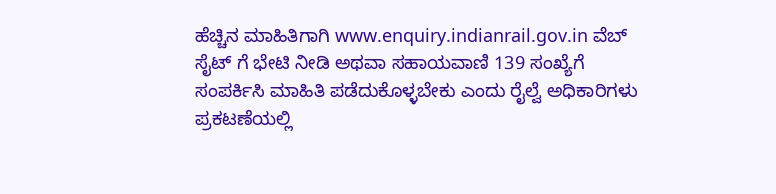ಹೆಚ್ಚಿನ ಮಾಹಿತಿಗಾಗಿ www.enquiry.indianrail.gov.in ವೆಬ್ ಸೈಟ್ ಗೆ ಭೇಟಿ ನೀಡಿ ಅಥವಾ ಸಹಾಯವಾಣಿ 139 ಸಂಖ್ಯೆಗೆ ಸಂಪರ್ಕಿಸಿ ಮಾಹಿತಿ ಪಡೆದುಕೊಳ್ಳಬೇಕು ಎಂದು ರೈಲ್ವೆ ಅಧಿಕಾರಿಗಳು ಪ್ರಕಟಣೆಯಲ್ಲಿ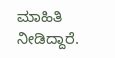ಮಾಹಿತಿ ನೀಡಿದ್ದಾರೆ.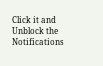Click it and Unblock the Notifications